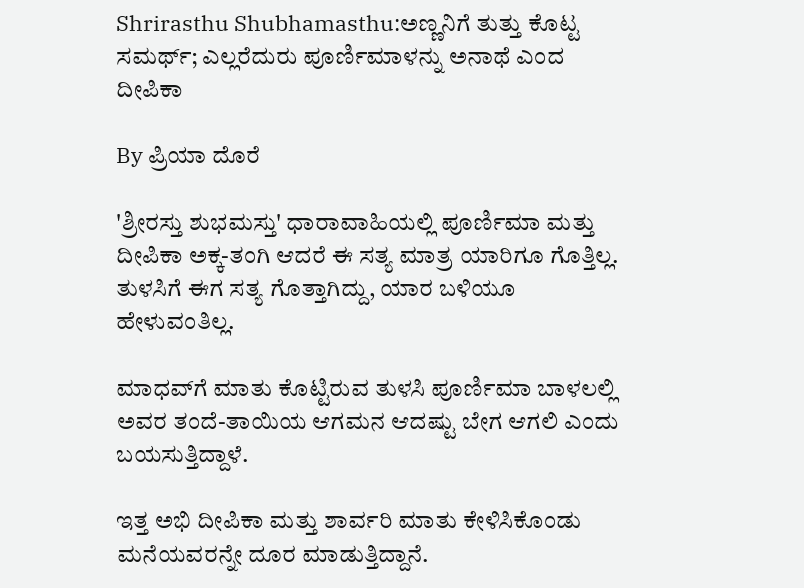Shrirasthu Shubhamasthu:ಅಣ್ಣನಿಗೆ ತುತ್ತು ಕೊಟ್ಟ ಸಮರ್ಥ್; ಎಲ್ಲರೆದುರು ಪೂರ್ಣಿಮಾಳನ್ನು ಅನಾಥೆ ಎಂದ ದೀಪಿಕಾ

By ಪ್ರಿಯಾ ದೊರೆ

'ಶ್ರೀರಸ್ತು ಶುಭಮಸ್ತು' ಧಾರಾವಾಹಿಯಲ್ಲಿ ಪೂರ್ಣಿಮಾ ಮತ್ತು ದೀಪಿಕಾ ಅಕ್ಕ-ತಂಗಿ ಆದರೆ ಈ ಸತ್ಯ ಮಾತ್ರ ಯಾರಿಗೂ ಗೊತ್ತಿಲ್ಲ. ತುಳಸಿಗೆ ಈಗ ಸತ್ಯ ಗೊತ್ತಾಗಿದ್ದು, ಯಾರ ಬಳಿಯೂ ಹೇಳುವಂತಿಲ್ಲ.

ಮಾಧವ್‌ಗೆ ಮಾತು ಕೊಟ್ಟಿರುವ ತುಳಸಿ ಪೂರ್ಣಿಮಾ ಬಾಳಲಲ್ಲಿ ಅವರ ತಂದೆ-ತಾಯಿಯ ಆಗಮನ ಆದಷ್ಟು ಬೇಗ ಆಗಲಿ ಎಂದು ಬಯಸುತ್ತಿದ್ದಾಳೆ.

ಇತ್ತ ಅಭಿ ದೀಪಿಕಾ ಮತ್ತು ಶಾರ್ವರಿ ಮಾತು ಕೇಳಿಸಿಕೊಂಡು ಮನೆಯವರನ್ನೇ ದೂರ ಮಾಡುತ್ತಿದ್ದಾನೆ.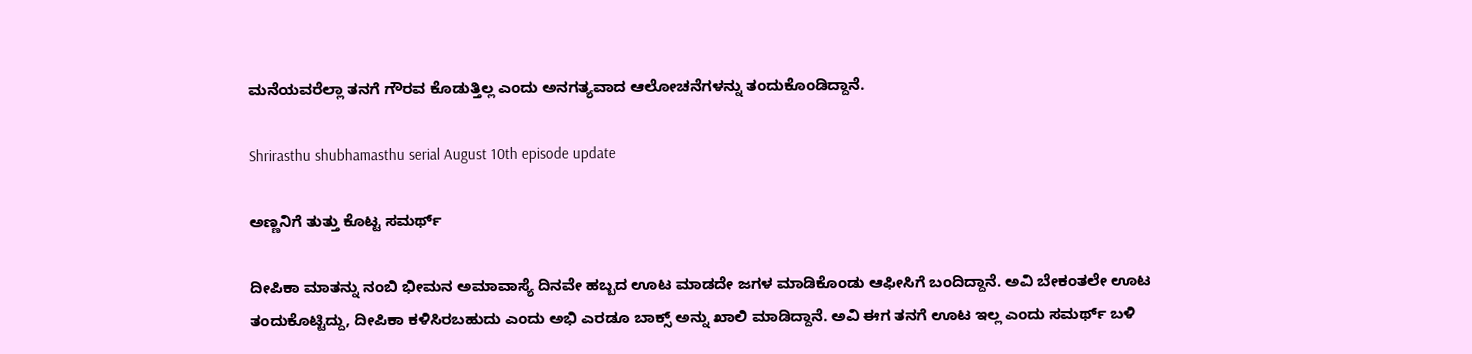ಮನೆಯವರೆಲ್ಲಾ ತನಗೆ ಗೌರವ ಕೊಡುತ್ತಿಲ್ಲ ಎಂದು ಅನಗತ್ಯವಾದ ಆಲೋಚನೆಗಳನ್ನು ತಂದುಕೊಂಡಿದ್ದಾನೆ.

Shrirasthu shubhamasthu serial August 10th episode update

ಅಣ್ಣನಿಗೆ ತುತ್ತು ಕೊಟ್ಟ ಸಮರ್ಥ್

ದೀಪಿಕಾ ಮಾತನ್ನು ನಂಬಿ ಭೀಮನ ಅಮಾವಾಸ್ಯೆ ದಿನವೇ ಹಬ್ಬದ ಊಟ ಮಾಡದೇ ಜಗಳ ಮಾಡಿಕೊಂಡು ಆಫೀಸಿಗೆ ಬಂದಿದ್ದಾನೆ. ಅವಿ ಬೇಕಂತಲೇ ಊಟ ತಂದುಕೊಟ್ಟಿದ್ದು, ದೀಪಿಕಾ ಕಳಿಸಿರಬಹುದು ಎಂದು ಅಭಿ ಎರಡೂ ಬಾಕ್ಸ್ ಅನ್ನು ಖಾಲಿ ಮಾಡಿದ್ದಾನೆ. ಅವಿ ಈಗ ತನಗೆ ಊಟ ಇಲ್ಲ ಎಂದು ಸಮರ್ಥ್ ಬಳಿ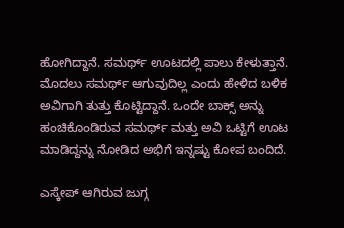ಹೋಗಿದ್ದಾನೆ. ಸಮರ್ಥ್ ಊಟದಲ್ಲಿ ಪಾಲು ಕೇಳುತ್ತಾನೆ. ಮೊದಲು ಸಮರ್ಥ್ ಆಗುವುದಿಲ್ಲ ಎಂದು ಹೇಳಿದ ಬಳಿಕ ಅವಿಗಾಗಿ ತುತ್ತು ಕೊಟ್ಟಿದ್ದಾನೆ. ಒಂದೇ ಬಾಕ್ಸ್ ಅನ್ನು ಹಂಚಿಕೊಂಡಿರುವ ಸಮರ್ಥ್ ಮತ್ತು ಅವಿ ಒಟ್ಟಿಗೆ ಊಟ ಮಾಡಿದ್ದನ್ನು ನೋಡಿದ ಅಭಿಗೆ ಇನ್ನಷ್ಟು ಕೋಪ ಬಂದಿದೆ.

ಎಸ್ಕೇಪ್ ಆಗಿರುವ ಜುಗ್ಗ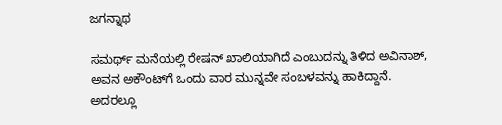ಜಗನ್ನಾಥ

ಸಮರ್ಥ್ ಮನೆಯಲ್ಲಿ ರೇಷನ್ ಖಾಲಿಯಾಗಿದೆ ಎಂಬುದನ್ನು ತಿಳಿದ ಅವಿನಾಶ್, ಅವನ ಅಕೌಂಟ್‌ಗೆ ಒಂದು ವಾರ ಮುನ್ನವೇ ಸಂಬಳವನ್ನು ಹಾಕಿದ್ದಾನೆ. ಅದರಲ್ಲೂ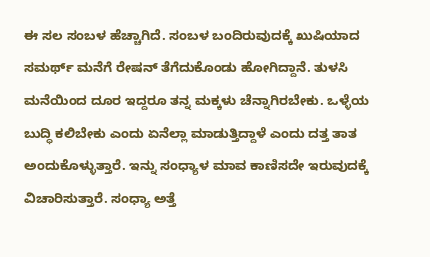ಈ ಸಲ ಸಂಬಳ ಹೆಚ್ಚಾಗಿದೆ. ಸಂಬಳ ಬಂದಿರುವುದಕ್ಕೆ ಖುಷಿಯಾದ ಸಮರ್ಥ್ ಮನೆಗೆ ರೇಷನ್ ತೆಗೆದುಕೊಂಡು ಹೋಗಿದ್ದಾನೆ. ತುಳಸಿ ಮನೆಯಿಂದ ದೂರ ಇದ್ದರೂ ತನ್ನ ಮಕ್ಕಳು ಚೆನ್ನಾಗಿರಬೇಕು. ಒಳ್ಳೆಯ ಬುದ್ಧಿ ಕಲಿಬೇಕು ಎಂದು ಏನೆಲ್ಲಾ ಮಾಡುತ್ತಿದ್ದಾಳೆ ಎಂದು ದತ್ತ ತಾತ ಅಂದುಕೊಳ್ಳುತ್ತಾರೆ. ಇನ್ನು ಸಂಧ್ಯಾಳ ಮಾವ ಕಾಣಿಸದೇ ಇರುವುದಕ್ಕೆ ವಿಚಾರಿಸುತ್ತಾರೆ. ಸಂಧ್ಯಾ ಅತ್ತೆ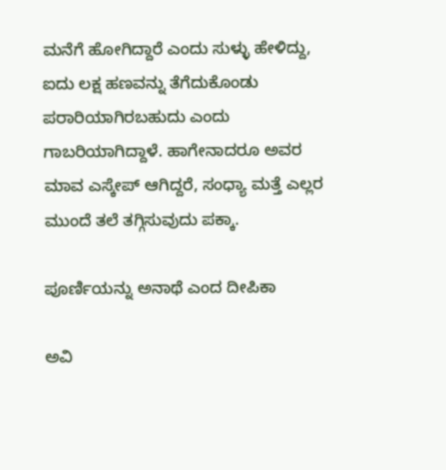ಮನೆಗೆ ಹೋಗಿದ್ದಾರೆ ಎಂದು ಸುಳ್ಳು ಹೇಳಿದ್ದು, ಐದು ಲಕ್ಷ ಹಣವನ್ನು ತೆಗೆದುಕೊಂಡು ಪರಾರಿಯಾಗಿರಬಹುದು ಎಂದು ಗಾಬರಿಯಾಗಿದ್ದಾಳೆ. ಹಾಗೇನಾದರೂ ಅವರ ಮಾವ ಎಸ್ಕೇಪ್ ಆಗಿದ್ದರೆ, ಸಂಧ್ಯಾ ಮತ್ತೆ ಎಲ್ಲರ ಮುಂದೆ ತಲೆ ತಗ್ಗಿಸುವುದು ಪಕ್ಕಾ.

ಪೂರ್ಣಿಯನ್ನು ಅನಾಥೆ ಎಂದ ದೀಪಿಕಾ

ಅವಿ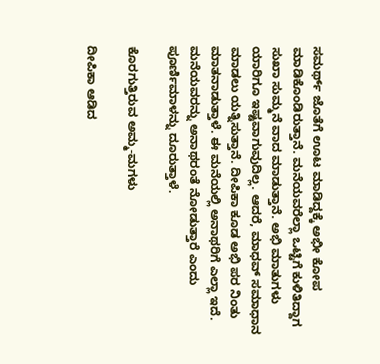ಸಮರ್ಥ್ ಜೊತೆಗೆ ಊಟ ಮಾಡಿದ್ದಕ್ಕೆ ಅಭೀ ಕೋಪ ಮಾಡಿಕೊಂಡಿರುತ್ತಾನೆ. ಮನೆಯವರೆಲ್ಲಾ ಒಟ್ಟಿಗೆ ಕುಳಿತಿದ್ದಾಗ ಸುಖಾ ಸುಮ್ಮನೆ ವಾದ ಮಾಡುತ್ತಾನೆ. ಅಭಿ ಮಾತುಗಳು ಯಾರಿಗೂ ಇಷ್ಟವಾಗುವುದಿಲ್ಲ. ಆದರೆ, ಮಾಧವ್ ಸಮಾಧಾನ ಮಾಡಲು ಯತ್ನಿಸುತ್ತಾನೆ. ದೀಪಿಕಾ ಕೂಡ ಅಭಿ ಪರ ನಿಂತು ಮಾತನಾಡುತ್ತಾಳೆ. ಈ ಮನೆಯಲ್ಲಿ ಅನಾಥರಿಗೆ ಎಲ್ಲಾ ಇದೆ. ಮನೆಯವರನ್ನು ಅನಾಥರಂತೆ ನೋಡುತ್ತಾರೆ ಎಂದು ಪೂರ್ಣಿಮಾಳನ್ನು ದೂರುತ್ತಾಳೆ.

ಕೊರಗುತ್ತಿರುವ ಅಮ್ಮ-ಮಗಳು

ದೀಪಿಕಾ ಆಡಿದ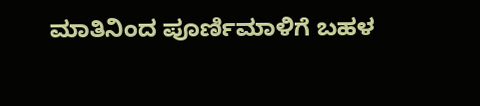ಮಾತಿನಿಂದ ಪೂರ್ಣಿಮಾಳಿಗೆ ಬಹಳ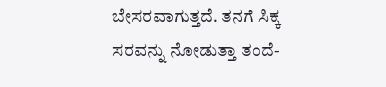ಬೇಸರವಾಗುತ್ತದೆ. ತನಗೆ ಸಿಕ್ಕ ಸರವನ್ನು ನೋಡುತ್ತಾ ತಂದೆ-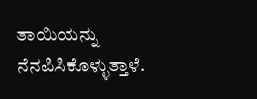ತಾಯಿಯನ್ನು ನೆನಪಿಸಿಕೊಳ್ಳುತ್ತಾಳೆ.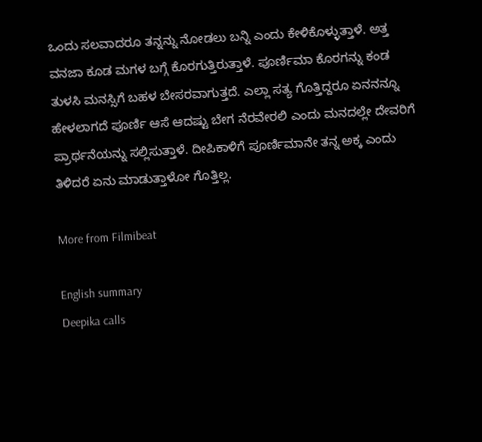ಒಂದು ಸಲವಾದರೂ ತನ್ನನ್ನು ನೋಡಲು ಬನ್ನಿ ಎಂದು ಕೇಳಿಕೊಳ್ಳುತ್ತಾಳೆ. ಅತ್ತ ವನಜಾ ಕೂಡ ಮಗಳ ಬಗ್ಗೆ ಕೊರಗುತ್ತಿರುತ್ತಾಳೆ. ಪೂರ್ಣಿಮಾ ಕೊರಗನ್ನು ಕಂಡ ತುಳಸಿ ಮನಸ್ಸಿಗೆ ಬಹಳ ಬೇಸರವಾಗುತ್ತದೆ. ಎಲ್ಲಾ ಸತ್ಯ ಗೊತ್ತಿದ್ದರೂ ಏನನನ್ನೂ ಹೇಳಲಾಗದೆ ಪೂರ್ಣಿ ಆಸೆ ಆದಷ್ಟು ಬೇಗ ನೆರವೇರಲಿ ಎಂದು ಮನದಲ್ಲೇ ದೇವರಿಗೆ ಪ್ರಾರ್ಥನೆಯನ್ನು ಸಲ್ಲಿಸುತ್ತಾಳೆ. ದೀಪಿಕಾಳಿಗೆ ಪೂರ್ಣಿಮಾನೇ ತನ್ನ ಅಕ್ಕ ಎಂದು ತಿಳಿದರೆ ಏನು ಮಾಡುತ್ತಾಳೋ ಗೊತ್ತಿಲ್ಲ.

More from Filmibeat

English summary
Deepika calls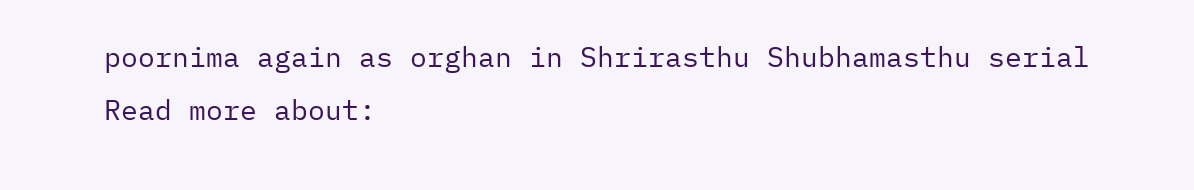poornima again as orghan in Shrirasthu Shubhamasthu serial
Read more about: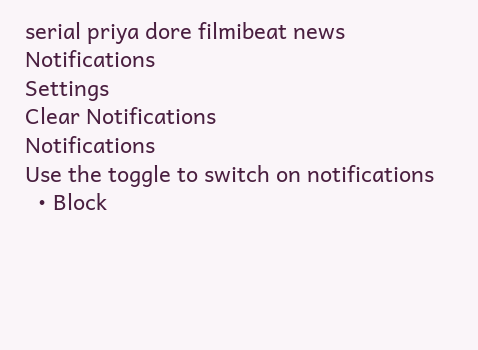serial priya dore filmibeat news
Notifications
Settings
Clear Notifications
Notifications
Use the toggle to switch on notifications
  • Block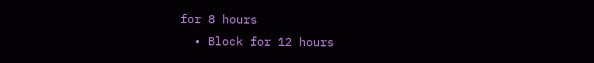for 8 hours
  • Block for 12 hours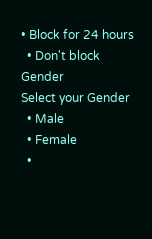• Block for 24 hours
  • Don't block
Gender
Select your Gender
  • Male
  • Female
  •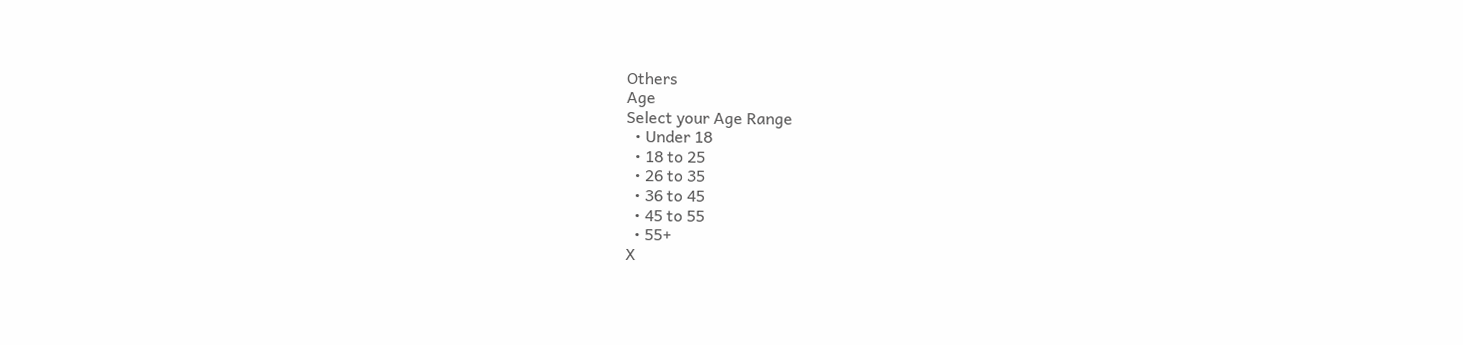Others
Age
Select your Age Range
  • Under 18
  • 18 to 25
  • 26 to 35
  • 36 to 45
  • 45 to 55
  • 55+
X